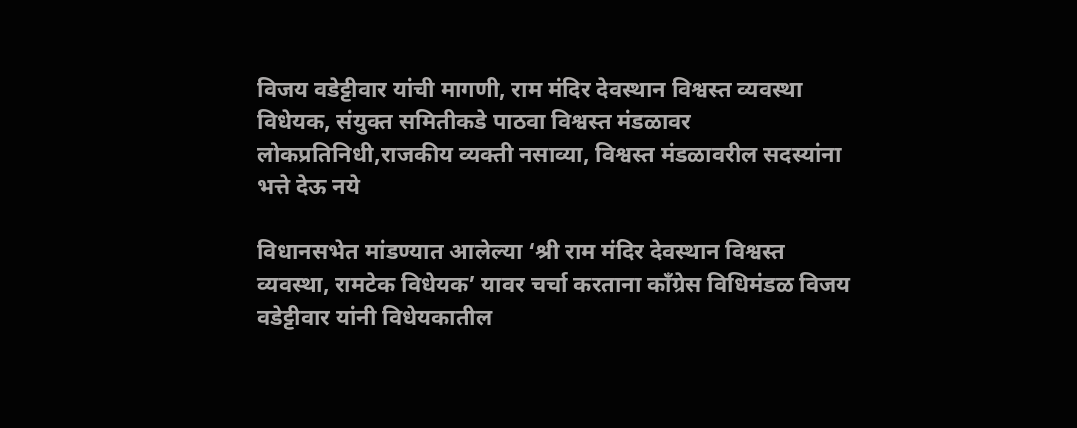विजय वडेट्टीवार यांची मागणी, राम मंदिर देवस्थान विश्वस्त व्यवस्था विधेयक, संयुक्त समितीकडे पाठवा विश्वस्त मंडळावर लोकप्रतिनिधी,राजकीय व्यक्ती नसाव्या, विश्वस्त मंडळावरील सदस्यांना भत्ते देऊ नये

विधानसभेत मांडण्यात आलेल्या ‘श्री राम मंदिर देवस्थान विश्वस्त व्यवस्था, रामटेक विधेयक’ यावर चर्चा करताना काँग्रेस विधिमंडळ विजय वडेट्टीवार यांनी विधेयकातील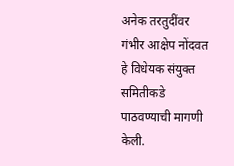अनेक तरतुदींवर गंभीर आक्षेप नोंदवत हे विधेयक संयुक्त समितीकडे पाठवण्याची मागणी केली.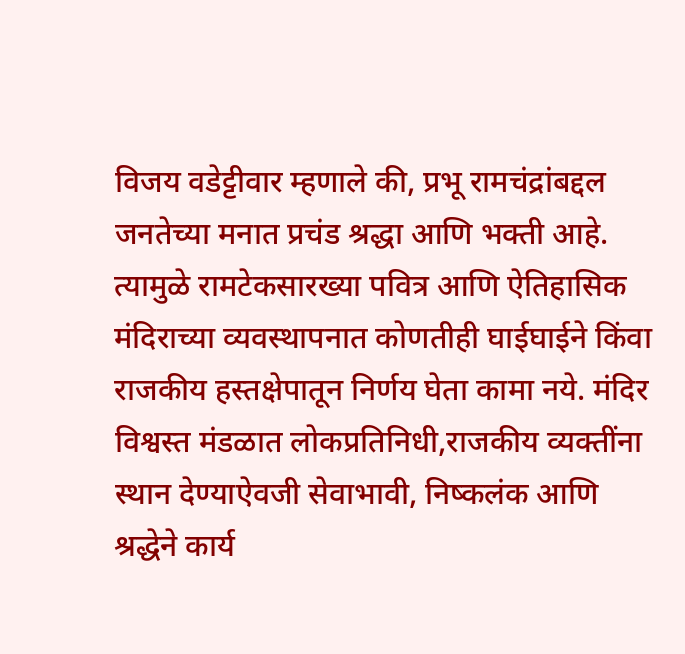विजय वडेट्टीवार म्हणाले की, प्रभू रामचंद्रांबद्दल जनतेच्या मनात प्रचंड श्रद्धा आणि भक्ती आहे. त्यामुळे रामटेकसारख्या पवित्र आणि ऐतिहासिक मंदिराच्या व्यवस्थापनात कोणतीही घाईघाईने किंवा राजकीय हस्तक्षेपातून निर्णय घेता कामा नये. मंदिर विश्वस्त मंडळात लोकप्रतिनिधी,राजकीय व्यक्तींना स्थान देण्याऐवजी सेवाभावी, निष्कलंक आणि श्रद्धेने कार्य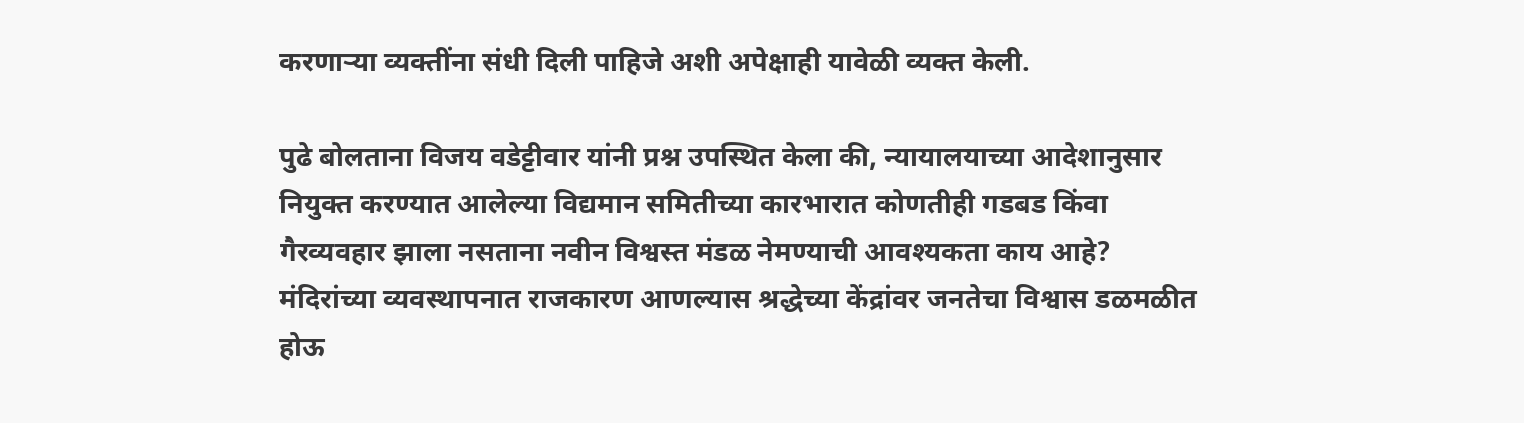करणाऱ्या व्यक्तींना संधी दिली पाहिजे अशी अपेक्षाही यावेळी व्यक्त केली.

पुढे बोलताना विजय वडेट्टीवार यांनी प्रश्न उपस्थित केला की, न्यायालयाच्या आदेशानुसार नियुक्त करण्यात आलेल्या विद्यमान समितीच्या कारभारात कोणतीही गडबड किंवा गैरव्यवहार झाला नसताना नवीन विश्वस्त मंडळ नेमण्याची आवश्यकता काय आहे? मंदिरांच्या व्यवस्थापनात राजकारण आणल्यास श्रद्धेच्या केंद्रांवर जनतेचा विश्वास डळमळीत होऊ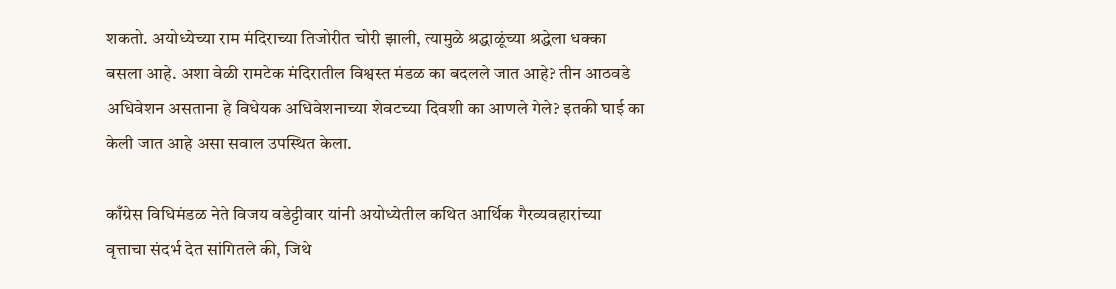शकतो. अयोध्येच्या राम मंदिराच्या तिजोरीत चोरी झाली, त्यामुळे श्रद्धाळूंच्या श्रद्धेला धक्का बसला आहे. अशा वेळी रामटेक मंदिरातील विश्वस्त मंडळ का बदलले जात आहे? तीन आठवडे अधिवेशन असताना हे विधेयक अधिवेशनाच्या शेवटच्या दिवशी का आणले गेले? इतकी घाई का केली जात आहे असा सवाल उपस्थित केला.

काँग्रेस विधिमंडळ नेते विजय वडेट्टीवार यांनी अयोध्येतील कथित आर्थिक गैरव्यवहारांच्या वृत्ताचा संदर्भ देत सांगितले की, जिथे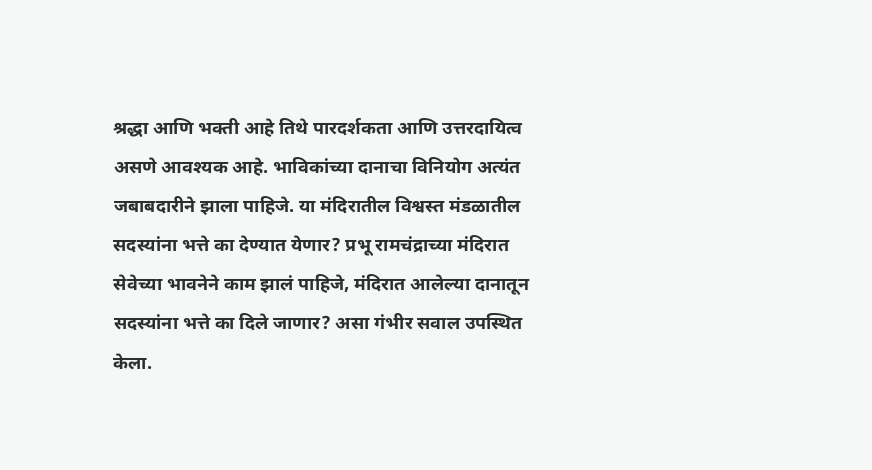श्रद्धा आणि भक्ती आहे तिथे पारदर्शकता आणि उत्तरदायित्व असणे आवश्यक आहे. भाविकांच्या दानाचा विनियोग अत्यंत जबाबदारीने झाला पाहिजे. या मंदिरातील विश्वस्त मंडळातील सदस्यांना भत्ते का देण्यात येणार? प्रभू रामचंद्राच्या मंदिरात सेवेच्या भावनेने काम झालं पाहिजे, मंदिरात आलेल्या दानातून सदस्यांना भत्ते का दिले जाणार? असा गंभीर सवाल उपस्थित केला.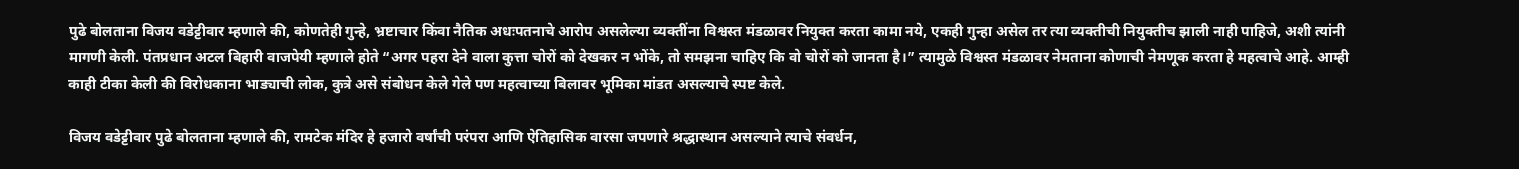पुढे बोलताना विजय वडेट्टीवार म्हणाले की, कोणतेही गुन्हे, भ्रष्टाचार किंवा नैतिक अधःपतनाचे आरोप असलेल्या व्यक्तींना विश्वस्त मंडळावर नियुक्त करता कामा नये, एकही गुन्हा असेल तर त्या व्यक्तीची नियुक्तीच झाली नाही पाहिजे, अशी त्यांनी मागणी केली. पंतप्रधान अटल बिहारी वाजपेयी म्हणाले होते “अगर पहरा देने वाला कुत्ता चोरों को देखकर न भोंके, तो समझना चाहिए कि वो चोरों को जानता है।” त्यामुळे विश्वस्त मंडळावर नेमताना कोणाची नेमणूक करता हे महत्वाचे आहे. आम्ही काही टीका केली की विरोधकाना भाड्याची लोक, कुत्रे असे संबोधन केले गेले पण महत्वाच्या बिलावर भूमिका मांडत असल्याचे स्पष्ट केले.

विजय वडेट्टीवार पुढे बोलताना म्हणाले की, रामटेक मंदिर हे हजारो वर्षांची परंपरा आणि ऐतिहासिक वारसा जपणारे श्रद्धास्थान असल्याने त्याचे संवर्धन,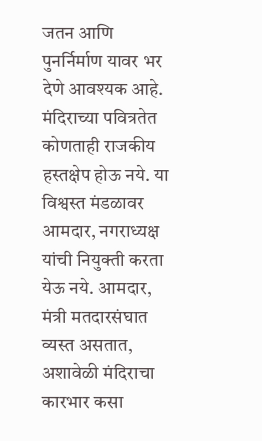जतन आणि पुनर्निर्माण यावर भर देणे आवश्यक आहे. मंदिराच्या पवित्रतेत कोणताही राजकीय हस्तक्षेप होऊ नये. या विश्वस्त मंडळावर आमदार, नगराध्यक्ष यांची नियुक्ती करता येऊ नये. आमदार, मंत्री मतदारसंघात व्यस्त असतात, अशावेळी मंदिराचा कारभार कसा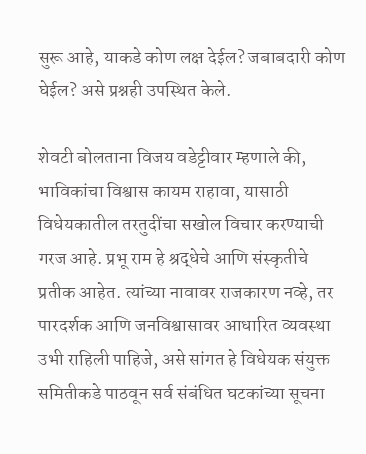सुरू आहे, याकडे कोण लक्ष देईल? जबाबदारी कोण घेईल? असे प्रश्नही उपस्थित केले.

शेवटी बोलताना विजय वडेट्टीवार म्हणाले की, भाविकांचा विश्वास कायम राहावा, यासाठी विधेयकातील तरतुदींचा सखोल विचार करण्याची गरज आहे. प्रभू राम हे श्रद्धेचे आणि संस्कृतीचे प्रतीक आहेत. त्यांच्या नावावर राजकारण नव्हे, तर पारदर्शक आणि जनविश्वासावर आधारित व्यवस्था उभी राहिली पाहिजे, असे सांगत हे विधेयक संयुक्त समितीकडे पाठवून सर्व संबंधित घटकांच्या सूचना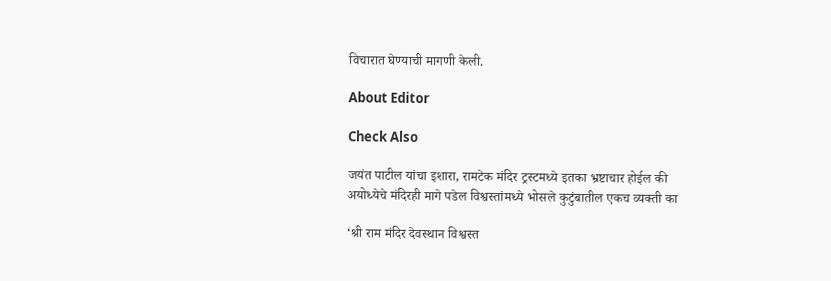विचारात घेण्याची मागणी केली.

About Editor

Check Also

जयंत पाटील यांचा इशारा, रामटेक मंदिर ट्रस्टमध्ये इतका भ्रष्टाचार होईल की अयोध्येचे मंदिरही मागे पडेल विश्वस्तांमध्ये भोसले कुटुंबातील एकच व्यक्ती का

‘श्री राम मंदिर देवस्थान विश्वस्त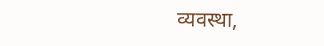व्यवस्था,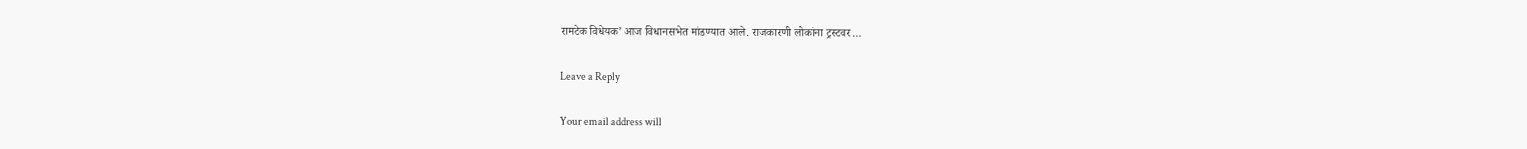रामटेक विधेयक’ आज विधानसभेत मांडण्यात आले. राजकारणी लोकांना ट्रस्टवर …

Leave a Reply

Your email address will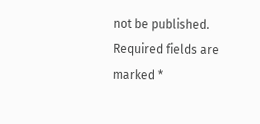not be published. Required fields are marked *